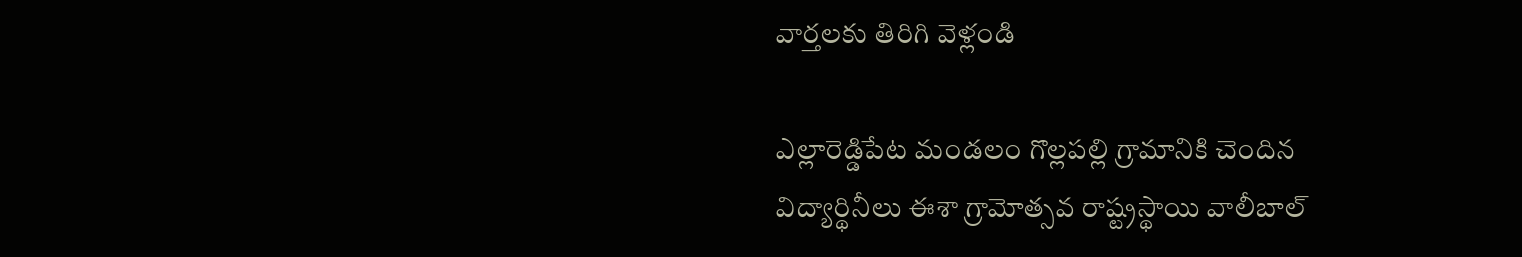వార్తలకు తిరిగి వెళ్లండి

ఎల్లారెడ్డిపేట మండలం గొల్లపల్లి గ్రామానికి చెందిన విద్యార్థినీలు ఈశా గ్రామోత్సవ రాష్ట్రస్థాయి వాలీబాల్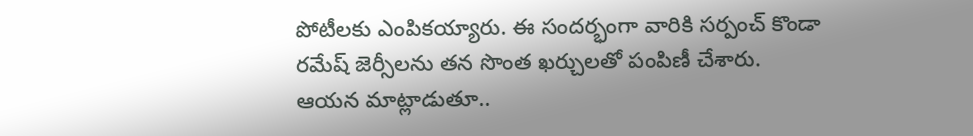పోటీలకు ఎంపికయ్యారు. ఈ సందర్భంగా వారికి సర్పంచ్ కొండా రమేష్ జెర్సీలను తన సొంత ఖర్చులతో పంపిణీ చేశారు.
ఆయన మాట్లాడుతూ..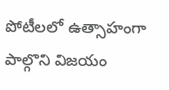పోటీలలో ఉత్సాహంగా పాల్గొని విజయం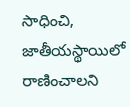సాధించి, జాతీయస్థాయిలో రాణించాలని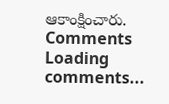ఆకాంక్షించారు.
Comments
Loading comments...